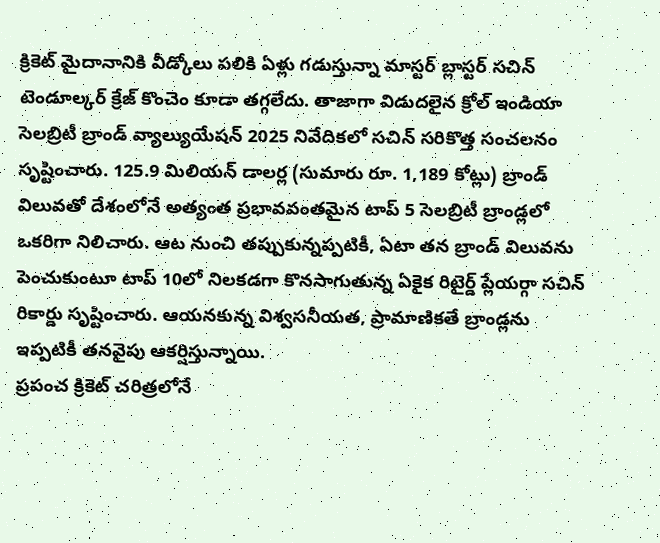క్రికెట్ మైదానానికి వీడ్కోలు పలికి ఏళ్లు గడుస్తున్నా మాస్టర్ బ్లాస్టర్ సచిన్ టెండూల్కర్ క్రేజ్ కొంచెం కూడా తగ్గలేదు. తాజాగా విడుదలైన క్రోల్ ఇండియా సెలబ్రిటీ బ్రాండ్ వ్యాల్యుయేషన్ 2025 నివేదికలో సచిన్ సరికొత్త సంచలనం సృష్టించారు. 125.9 మిలియన్ డాలర్ల (సుమారు రూ. 1,189 కోట్లు) బ్రాండ్ విలువతో దేశంలోనే అత్యంత ప్రభావవంతమైన టాప్ 5 సెలబ్రిటీ బ్రాండ్లలో ఒకరిగా నిలిచారు. ఆట నుంచి తప్పుకున్నప్పటికీ, ఏటా తన బ్రాండ్ విలువను పెంచుకుంటూ టాప్ 10లో నిలకడగా కొనసాగుతున్న ఏకైక రిటైర్డ్ ప్లేయర్గా సచిన్ రికార్డు సృష్టించారు. ఆయనకున్న విశ్వసనీయత, ప్రామాణికతే బ్రాండ్లను ఇప్పటికీ తనవైపు ఆకర్షిస్తున్నాయి.
ప్రపంచ క్రికెట్ చరిత్రలోనే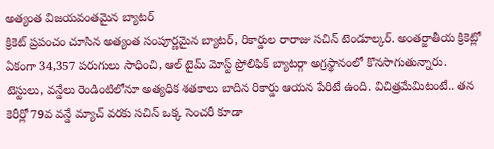అత్యంత విజయవంతమైన బ్యాటర్
క్రికెట్ ప్రపంచం చూసిన అత్యంత సంపూర్ణమైన బ్యాటర్, రికార్డుల రారాజు సచిన్ టెండూల్కర్. అంతర్జాతీయ క్రికెట్లో ఏకంగా 34,357 పరుగులు సాధించి, ఆల్ టైమ్ మోస్ట్ ప్రోలిఫిక్ బ్యాటర్గా అగ్రస్థానంలో కొనసాగుతున్నారు. టెస్టులు, వన్డేలు రెండింటిలోనూ అత్యధిక శతకాలు బాదిన రికార్డు ఆయన పేరిటే ఉంది. విచిత్రమేమిటంటే.. తన కెరీర్లో 79వ వన్డే మ్యాచ్ వరకు సచిన్ ఒక్క సెంచరీ కూడా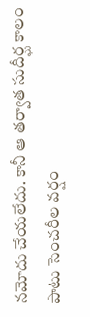నమోదు చేయలేదు. కానీ ఆ తర్వాత సుదీర్ఘ కాలం పాటు సెంచరీల వర్షం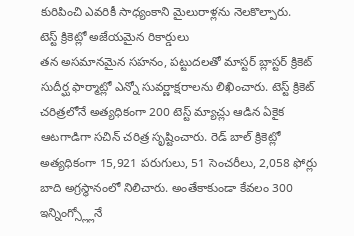కురిపించి ఎవరికీ సాధ్యంకాని మైలురాళ్లను నెలకొల్పారు.
టెస్ట్ క్రికెట్లో అజేయమైన రికార్డులు
తన అసమానమైన సహనం, పట్టుదలతో మాస్టర్ బ్లాస్టర్ క్రికెట్ సుదీర్ఘ ఫార్మాట్లో ఎన్నో సువర్ణాక్షరాలను లిఖించారు. టెస్ట్ క్రికెట్ చరిత్రలోనే అత్యధికంగా 200 టెస్ట్ మ్యాచ్లు ఆడిన ఏకైక ఆటగాడిగా సచిన్ చరిత్ర సృష్టించారు. రెడ్ బాల్ క్రికెట్లో అత్యధికంగా 15,921 పరుగులు, 51 సెంచరీలు, 2,058 ఫోర్లు బాది అగ్రస్థానంలో నిలిచారు. అంతేకాకుండా కేవలం 300 ఇన్నింగ్స్ల్లోనే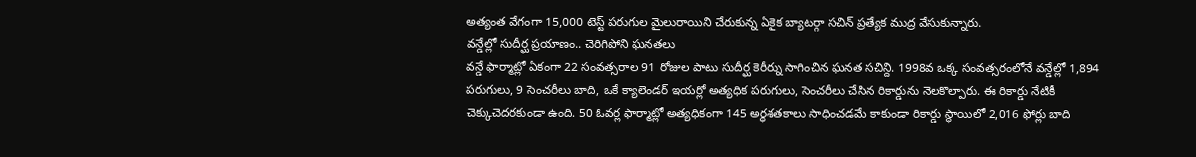అత్యంత వేగంగా 15,000 టెస్ట్ పరుగుల మైలురాయిని చేరుకున్న ఏకైక బ్యాటర్గా సచిన్ ప్రత్యేక ముద్ర వేసుకున్నారు.
వన్డేల్లో సుదీర్ఘ ప్రయాణం.. చెరిగిపోని ఘనతలు
వన్డే ఫార్మాట్లో ఏకంగా 22 సంవత్సరాల 91 రోజుల పాటు సుదీర్ఘ కెరీర్ను సాగించిన ఘనత సచిన్ది. 1998వ ఒక్క సంవత్సరంలోనే వన్డేల్లో 1,894 పరుగులు, 9 సెంచరీలు బాది, ఒకే క్యాలెండర్ ఇయర్లో అత్యధిక పరుగులు, సెంచరీలు చేసిన రికార్డును నెలకొల్పారు. ఈ రికార్డు నేటికీ చెక్కుచెదరకుండా ఉంది. 50 ఓవర్ల ఫార్మాట్లో అత్యధికంగా 145 అర్ధశతకాలు సాధించడమే కాకుండా రికార్డు స్థాయిలో 2,016 ఫోర్లు బాది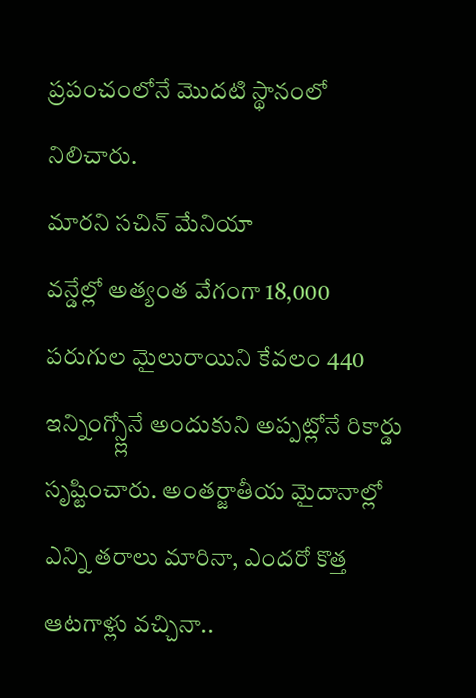ప్రపంచంలోనే మొదటి స్థానంలో నిలిచారు.
మారని సచిన్ మేనియా
వన్డేల్లో అత్యంత వేగంగా 18,000 పరుగుల మైలురాయిని కేవలం 440 ఇన్నింగ్స్ల్లోనే అందుకుని అప్పట్లోనే రికార్డు సృష్టించారు. అంతర్జాతీయ మైదానాల్లో ఎన్ని తరాలు మారినా, ఎందరో కొత్త ఆటగాళ్లు వచ్చినా..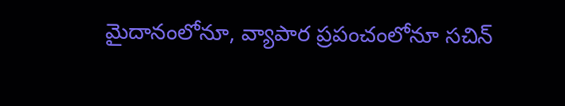మైదానంలోనూ, వ్యాపార ప్రపంచంలోనూ సచిన్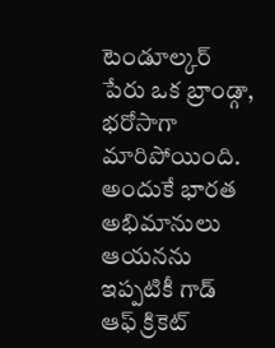టెండూల్కర్ పేరు ఒక బ్రాండ్గా, భరోసాగా మారిపోయింది. అందుకే భారత అభిమానులు ఆయనను ఇప్పటికీ గాడ్ ఆఫ్ క్రికెట్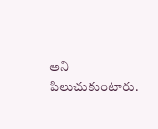అని పిలుచుకుంటారు.